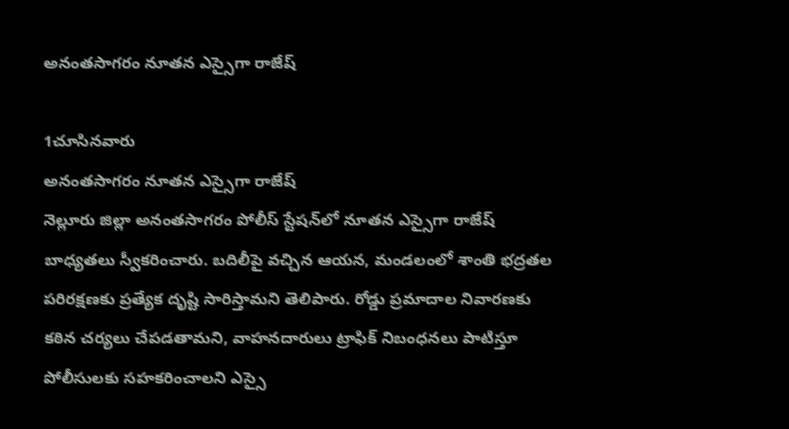అనంతసాగరం నూతన ఎస్సైగా రాజేష్

1చూసినవారు
అనంతసాగరం నూతన ఎస్సైగా రాజేష్
నెల్లూరు జిల్లా అనంతసాగరం పోలీస్ స్టేషన్‌లో నూతన ఎస్సైగా రాజేష్ బాధ్యతలు స్వీకరించారు. బదిలీపై వచ్చిన ఆయన, మండలంలో శాంతి భద్రతల పరిరక్షణకు ప్రత్యేక దృష్టి సారిస్తామని తెలిపారు. రోడ్డు ప్రమాదాల నివారణకు కఠిన చర్యలు చేపడతామని, వాహనదారులు ట్రాఫిక్ నిబంధనలు పాటిస్తూ పోలీసులకు సహకరించాలని ఎస్సై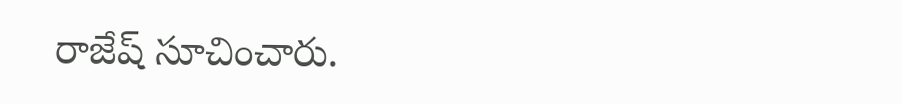రాజేష్ సూచించారు.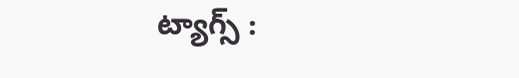ట్యాగ్స్ :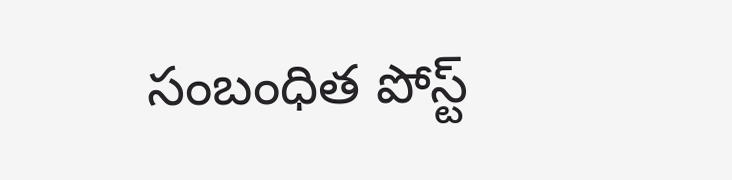సంబంధిత పోస్ట్